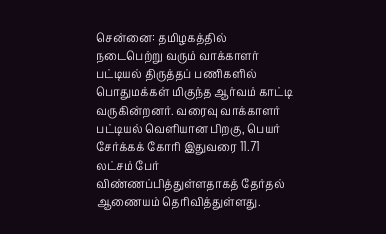சென்னை: தமிழகத்தில் நடைபெற்று வரும் வாக்காளர் பட்டியல் திருத்தப் பணிகளில் பொதுமக்கள் மிகுந்த ஆர்வம் காட்டி வருகின்றனர். வரைவு வாக்காளர் பட்டியல் வெளியான பிறகு, பெயர் சேர்க்கக் கோரி இதுவரை 11.71 லட்சம் பேர் விண்ணப்பித்துள்ளதாகத் தேர்தல் ஆணையம் தெரிவித்துள்ளது.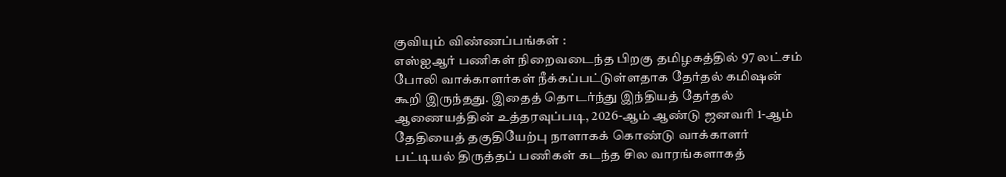குவியும் விண்ணப்பங்கள் :
எஸ்ஐஆர் பணிகள் நிறைவடைந்த பிறகு தமிழகத்தில் 97 லட்சம் போலி வாக்காளர்கள் நீக்கப்பட்டுள்ளதாக தேர்தல் கமிஷன் கூறி இருந்தது. இதைத் தொடர்ந்து இந்தியத் தேர்தல் ஆணையத்தின் உத்தரவுப்படி, 2026-ஆம் ஆண்டு ஜனவரி 1-ஆம் தேதியைத் தகுதியேற்பு நாளாகக் கொண்டு வாக்காளர் பட்டியல் திருத்தப் பணிகள் கடந்த சில வாரங்களாகத்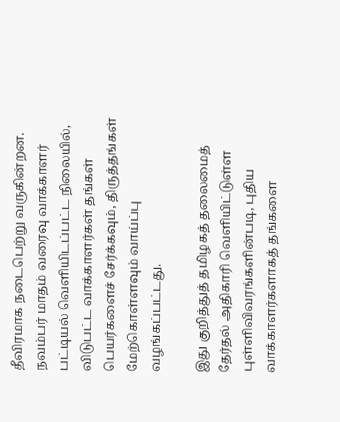தீவிரமாக நடைபெற்று வருகின்றன. நவம்பர் மாதம் வரைவு வாக்காளர் பட்டியல் வெளியிடப்பட்ட நிலையில், விடுபட்ட வாக்காளர்கள் தங்கள் பெயர்களைச் சேர்க்கவும், திருத்தங்கள் மேற்கொள்ளவும் வாய்ப்பு வழங்கப்பட்டது.

இது குறித்துத் தமிழகத் தலைமைத் தேர்தல் அதிகாரி வெளியிட்டுள்ள புள்ளிவிவரங்களின்படி, புதிய வாக்காளர்களாகத் தங்களை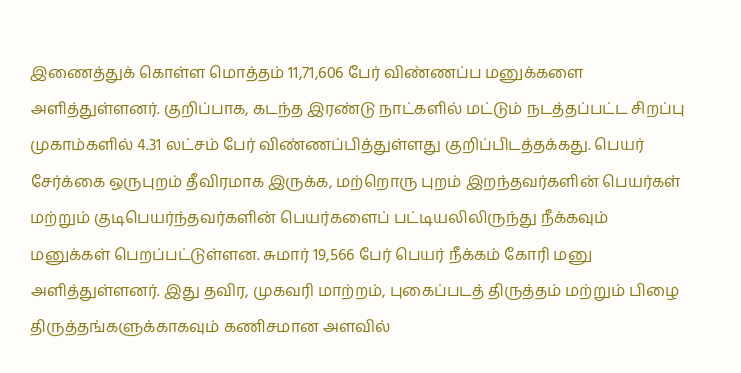இணைத்துக் கொள்ள மொத்தம் 11,71,606 பேர் விண்ணப்ப மனுக்களை அளித்துள்ளனர். குறிப்பாக, கடந்த இரண்டு நாட்களில் மட்டும் நடத்தப்பட்ட சிறப்பு முகாம்களில் 4.31 லட்சம் பேர் விண்ணப்பித்துள்ளது குறிப்பிடத்தக்கது. பெயர் சேர்க்கை ஒருபுறம் தீவிரமாக இருக்க, மற்றொரு புறம் இறந்தவர்களின் பெயர்கள் மற்றும் குடிபெயர்ந்தவர்களின் பெயர்களைப் பட்டியலிலிருந்து நீக்கவும் மனுக்கள் பெறப்பட்டுள்ளன. சுமார் 19,566 பேர் பெயர் நீக்கம் கோரி மனு அளித்துள்ளனர். இது தவிர, முகவரி மாற்றம், புகைப்படத் திருத்தம் மற்றும் பிழை திருத்தங்களுக்காகவும் கணிசமான அளவில்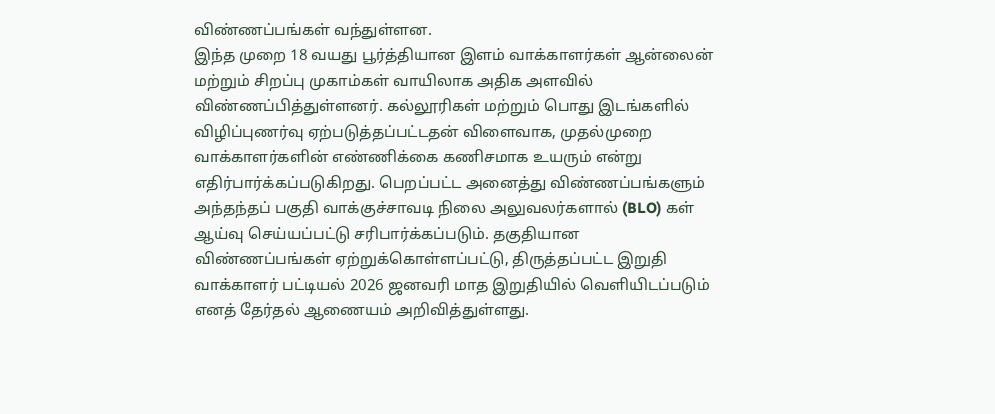விண்ணப்பங்கள் வந்துள்ளன.
இந்த முறை 18 வயது பூர்த்தியான இளம் வாக்காளர்கள் ஆன்லைன் மற்றும் சிறப்பு முகாம்கள் வாயிலாக அதிக அளவில் விண்ணப்பித்துள்ளனர். கல்லூரிகள் மற்றும் பொது இடங்களில் விழிப்புணர்வு ஏற்படுத்தப்பட்டதன் விளைவாக, முதல்முறை வாக்காளர்களின் எண்ணிக்கை கணிசமாக உயரும் என்று எதிர்பார்க்கப்படுகிறது. பெறப்பட்ட அனைத்து விண்ணப்பங்களும் அந்தந்தப் பகுதி வாக்குச்சாவடி நிலை அலுவலர்களால் (BLO) கள் ஆய்வு செய்யப்பட்டு சரிபார்க்கப்படும். தகுதியான விண்ணப்பங்கள் ஏற்றுக்கொள்ளப்பட்டு, திருத்தப்பட்ட இறுதி வாக்காளர் பட்டியல் 2026 ஜனவரி மாத இறுதியில் வெளியிடப்படும் எனத் தேர்தல் ஆணையம் அறிவித்துள்ளது.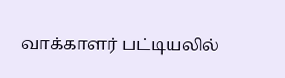வாக்காளர் பட்டியலில்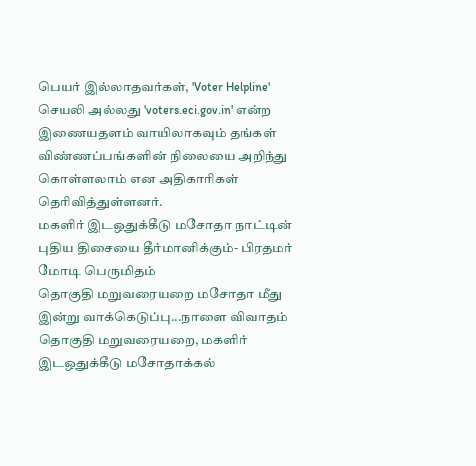பெயர் இல்லாதவர்கள், 'Voter Helpline' செயலி அல்லது 'voters.eci.gov.in' என்ற இணையதளம் வாயிலாகவும் தங்கள் விண்ணப்பங்களின் நிலையை அறிந்து கொள்ளலாம் என அதிகாரிகள் தெரிவித்துள்ளனர்.
மகளிர் இடஒதுக்கீடு மசோதா நாட்டின் புதிய திசையை தீர்மானிக்கும்- பிரதமர் மோடி பெருமிதம்
தொகுதி மறுவரையறை மசோதா மீது இன்று வாக்கெடுப்பு...நாளை விவாதம்
தொகுதி மறுவரையறை, மகளிர் இடஒதுக்கீடு மசோதாக்கல்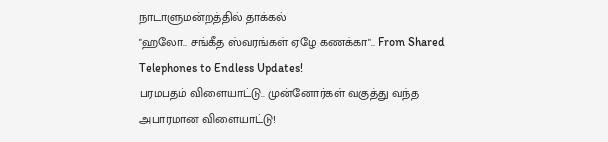நாடாளுமன்றத்தில் தாக்கல்
"ஹலோ.. சங்கீத ஸ்வரங்கள் ஏழே கணக்கா".. From Shared Telephones to Endless Updates!
பரமபதம் விளையாட்டு.. முன்னோர்கள் வகுத்து வந்த அபாரமான விளையாட்டு!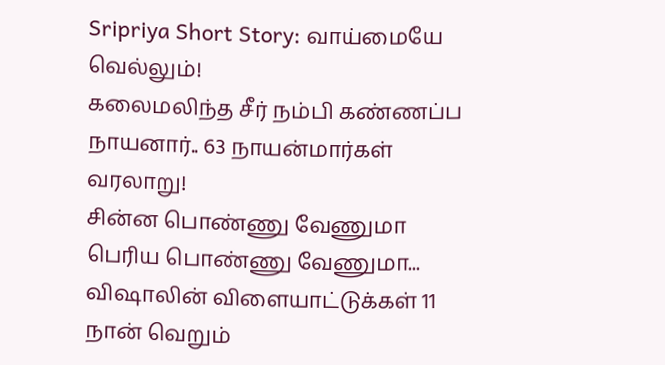Sripriya Short Story: வாய்மையே வெல்லும்!
கலைமலிந்த சீர் நம்பி கண்ணப்ப நாயனார்.. 63 நாயன்மார்கள் வரலாறு!
சின்ன பொண்ணு வேணுமா பெரிய பொண்ணு வேணுமா... விஷாலின் விளையாட்டுக்கள் 11
நான் வெறும்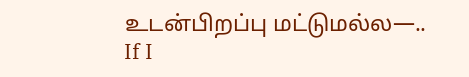உடன்பிறப்பு மட்டுமல்ல—.. If I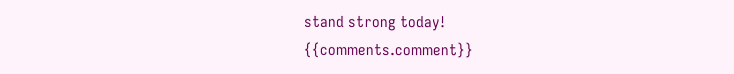stand strong today!
{{comments.comment}}